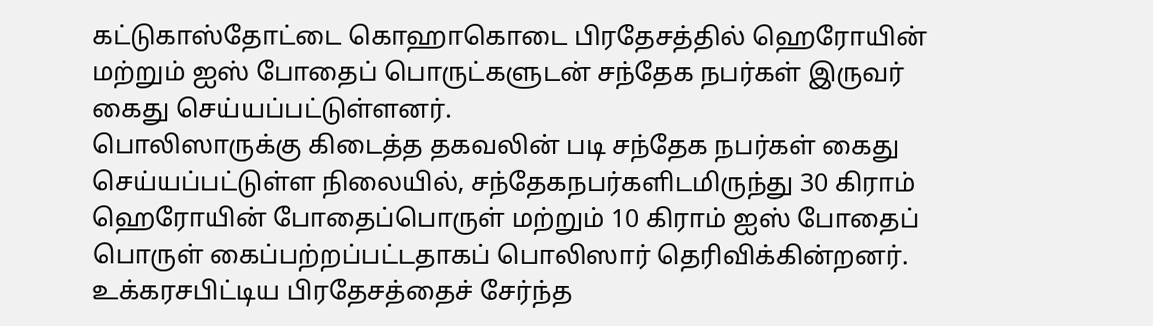கட்டுகாஸ்தோட்டை கொஹாகொடை பிரதேசத்தில் ஹெரோயின் மற்றும் ஐஸ் போதைப் பொருட்களுடன் சந்தேக நபர்கள் இருவர் கைது செய்யப்பட்டுள்ளனர்.
பொலிஸாருக்கு கிடைத்த தகவலின் படி சந்தேக நபர்கள் கைது செய்யப்பட்டுள்ள நிலையில், சந்தேகநபர்களிடமிருந்து 30 கிராம் ஹெரோயின் போதைப்பொருள் மற்றும் 10 கிராம் ஐஸ் போதைப் பொருள் கைப்பற்றப்பட்டதாகப் பொலிஸார் தெரிவிக்கின்றனர்.
உக்கரசபிட்டிய பிரதேசத்தைச் சேர்ந்த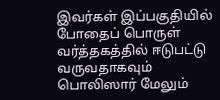இவர்கள் இப்பகுதியில் போதைப் பொருள் வர்த்தகத்தில் ஈடுபட்டு வருவதாகவும் பொலிஸார் மேலும்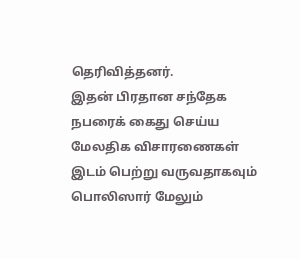தெரிவித்தனர்.
இதன் பிரதான சந்தேக நபரைக் கைது செய்ய மேலதிக விசாரணைகள் இடம் பெற்று வருவதாகவும் பொலிஸார் மேலும்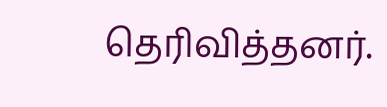தெரிவித்தனர்.